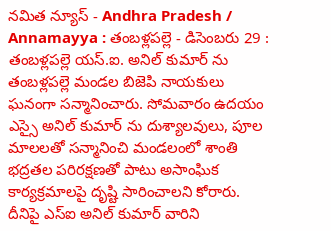నమిత న్యూస్ - Andhra Pradesh / Annamayya : తంబళ్లపల్లె - డిసెంబరు 29 : తంబళ్లపల్లె యస్.ఐ. అనిల్ కుమార్ ను తంబళ్లపల్లె మండల బిజెపి నాయకులు ఘనంగా సన్మానించారు. సోమవారం ఉదయం ఎస్సై అనిల్ కుమార్ ను దుశ్యాలవులు, పూల మాలలతో సన్మానించి మండలంలో శాంతి భద్రతల పరిరక్షణతో పాటు అసాంఘిక కార్యక్రమాలపై దృష్టి సారించాలని కోరారు. దీనిపై ఎస్ఐ అనిల్ కుమార్ వారిని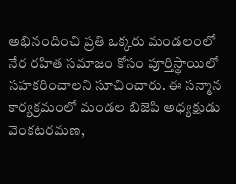అభినందించి ప్రతి ఒక్కరు మండలంలో నేర రహిత సమాజం కోసం పూర్తిస్థాయిలో సహకరించాలని సూచించారు. ఈ సన్మాన కార్యక్రమంలో మండల బిజెపి అధ్యక్షుడు వెంకటరమణ,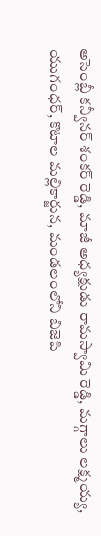అసెంబ్లీ కన్వీనర్ శంకర్ రెడ్డి, మాజీ అధ్యక్షుడు రామస్వామి రెడ్డి, మగ్గాలు లక్ష్మయ్య, యుగంధర్, కొటాల మల్లికార్జున, మండలంలోని బిజెపి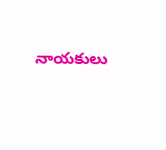నాయకులు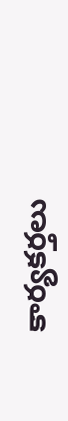కార్యకర్తలు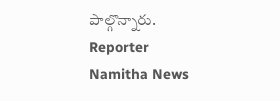పాల్గొన్నారు.
Reporter
Namitha News